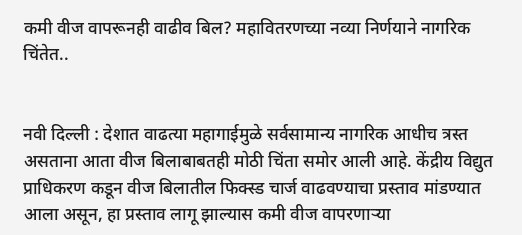कमी वीज वापरूनही वाढीव बिल? महावितरणच्या नव्या निर्णयाने नागरिक चिंतेत..


नवी दिल्ली : देशात वाढत्या महागाईमुळे सर्वसामान्य नागरिक आधीच त्रस्त असताना आता वीज बिलाबाबतही मोठी चिंता समोर आली आहे. केंद्रीय विद्युत प्राधिकरण कडून वीज बिलातील फिक्स्ड चार्ज वाढवण्याचा प्रस्ताव मांडण्यात आला असून, हा प्रस्ताव लागू झाल्यास कमी वीज वापरणाऱ्या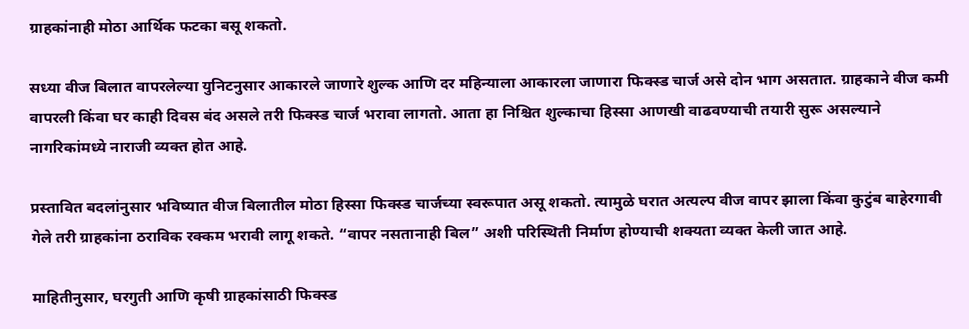ग्राहकांनाही मोठा आर्थिक फटका बसू शकतो.

सध्या वीज बिलात वापरलेल्या युनिटनुसार आकारले जाणारे शुल्क आणि दर महिन्याला आकारला जाणारा फिक्स्ड चार्ज असे दोन भाग असतात. ग्राहकाने वीज कमी वापरली किंवा घर काही दिवस बंद असले तरी फिक्स्ड चार्ज भरावा लागतो. आता हा निश्चित शुल्काचा हिस्सा आणखी वाढवण्याची तयारी सुरू असल्याने नागरिकांमध्ये नाराजी व्यक्त होत आहे.

प्रस्तावित बदलांनुसार भविष्यात वीज बिलातील मोठा हिस्सा फिक्स्ड चार्जच्या स्वरूपात असू शकतो. त्यामुळे घरात अत्यल्प वीज वापर झाला किंवा कुटुंब बाहेरगावी गेले तरी ग्राहकांना ठराविक रक्कम भरावी लागू शकते. “वापर नसतानाही बिल” अशी परिस्थिती निर्माण होण्याची शक्यता व्यक्त केली जात आहे.

माहितीनुसार, घरगुती आणि कृषी ग्राहकांसाठी फिक्स्ड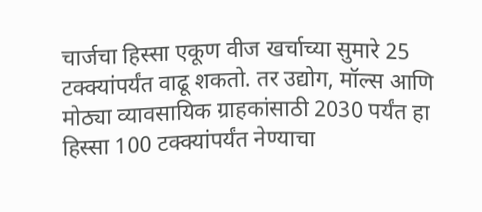चार्जचा हिस्सा एकूण वीज खर्चाच्या सुमारे 25 टक्क्यांपर्यंत वाढू शकतो. तर उद्योग, मॉल्स आणि मोठ्या व्यावसायिक ग्राहकांसाठी 2030 पर्यंत हा हिस्सा 100 टक्क्यांपर्यंत नेण्याचा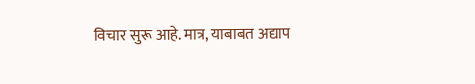विचार सुरू आहे. मात्र, याबाबत अद्याप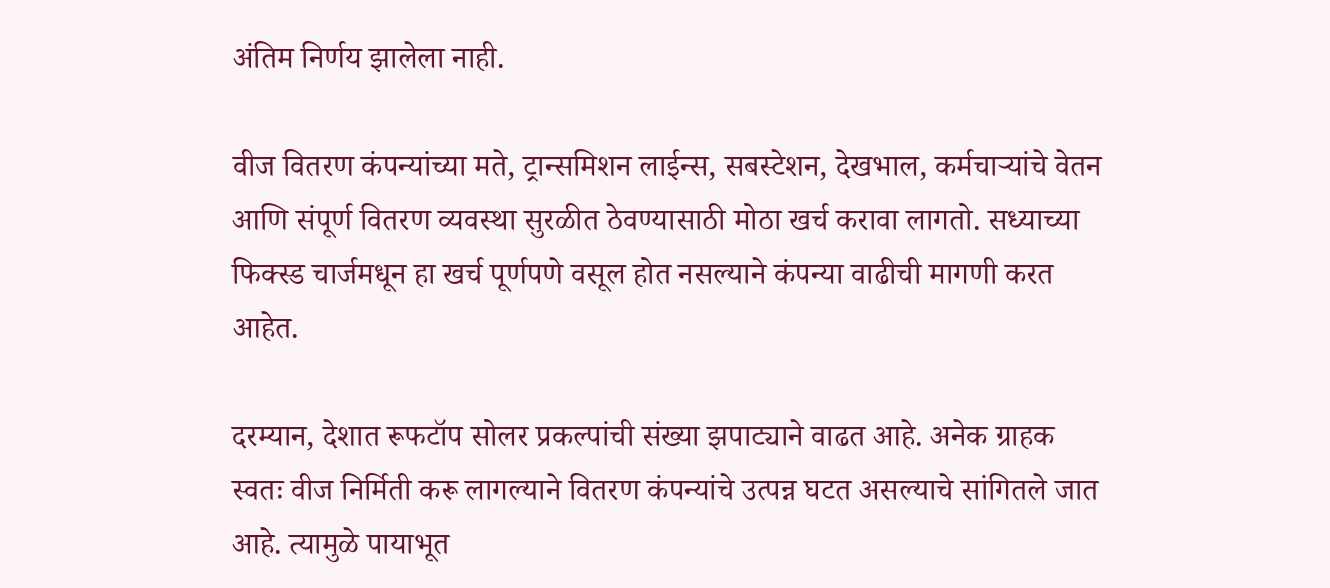अंतिम निर्णय झालेला नाही.

वीज वितरण कंपन्यांच्या मते, ट्रान्समिशन लाईन्स, सबस्टेशन, देखभाल, कर्मचाऱ्यांचे वेतन आणि संपूर्ण वितरण व्यवस्था सुरळीत ठेवण्यासाठी मोठा खर्च करावा लागतो. सध्याच्या फिक्स्ड चार्जमधून हा खर्च पूर्णपणे वसूल होत नसल्याने कंपन्या वाढीची मागणी करत आहेत.

दरम्यान, देशात रूफटॉप सोलर प्रकल्पांची संख्या झपाट्याने वाढत आहे. अनेक ग्राहक स्वतः वीज निर्मिती करू लागल्याने वितरण कंपन्यांचे उत्पन्न घटत असल्याचे सांगितले जात आहे. त्यामुळे पायाभूत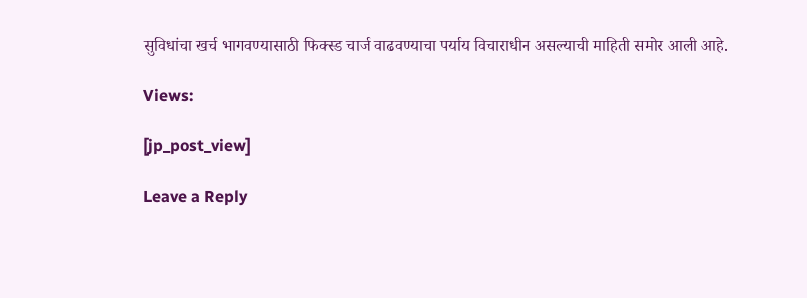सुविधांचा खर्च भागवण्यासाठी फिक्स्ड चार्ज वाढवण्याचा पर्याय विचाराधीन असल्याची माहिती समोर आली आहे.

Views:

[jp_post_view]

Leave a Reply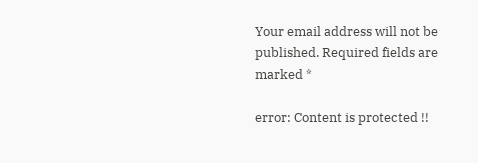Your email address will not be published. Required fields are marked *

error: Content is protected !!